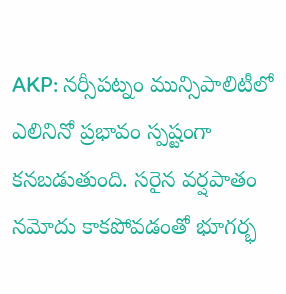AKP: నర్సీపట్నం మున్సిపాలిటీలో ఎలినినో ప్రభావం స్పష్టంగా కనబడుతుంది. సరైన వర్షపాతం నమోదు కాకపోవడంతో భూగర్భ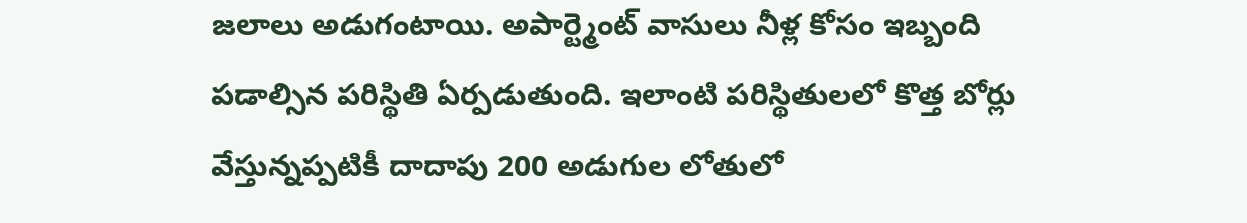జలాలు అడుగంటాయి. అపార్ట్మెంట్ వాసులు నీళ్ల కోసం ఇబ్బంది పడాల్సిన పరిస్థితి ఏర్పడుతుంది. ఇలాంటి పరిస్థితులలో కొత్త బోర్లు వేస్తున్నప్పటికీ దాదాపు 200 అడుగుల లోతులో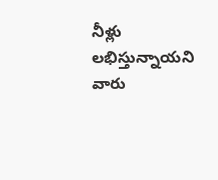నీళ్లు లభిస్తున్నాయని వారు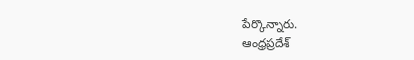పేర్కొన్నారు.
ఆంధ్రప్రదేశ్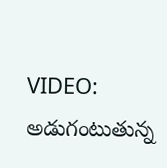VIDEO: అడుగంటుతున్న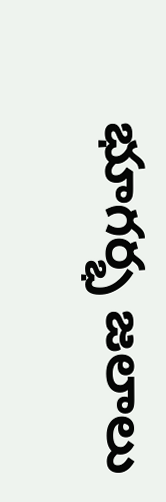భూగర్భ జలాలు